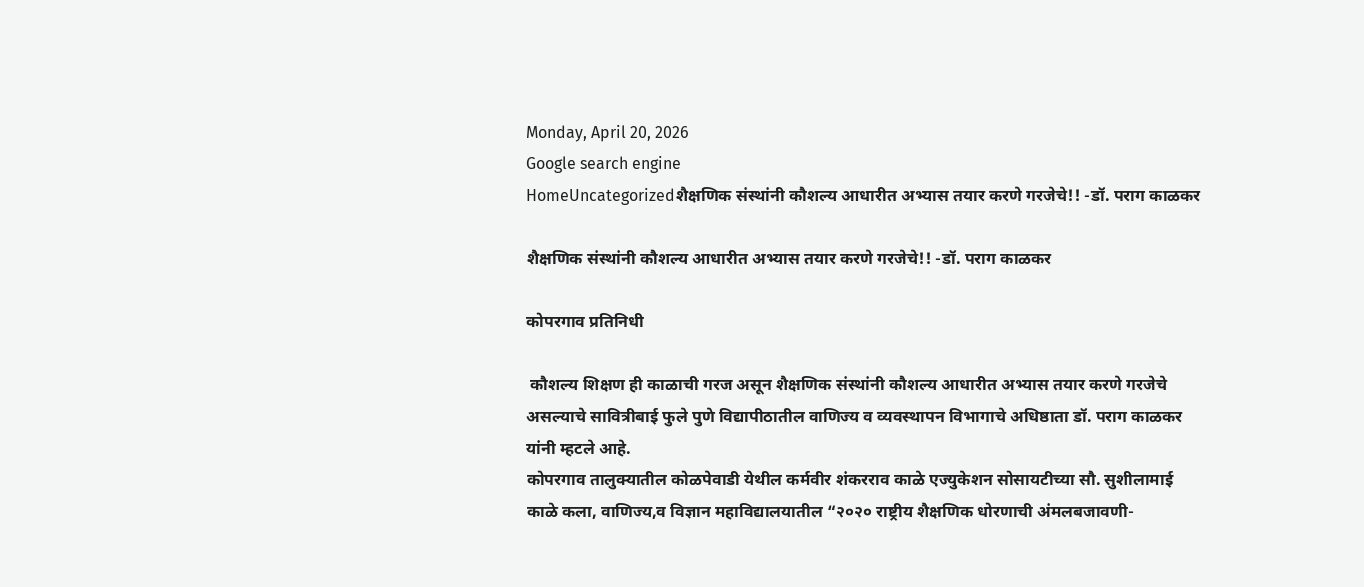Monday, April 20, 2026
Google search engine
HomeUncategorizedशैक्षणिक संस्थांनी कौशल्य आधारीत अभ्यास तयार करणे गरजेचे!! -डॉ. पराग काळकर

शैक्षणिक संस्थांनी कौशल्य आधारीत अभ्यास तयार करणे गरजेचे!! -डॉ. पराग काळकर

कोपरगाव प्रतिनिधी

 कौशल्य शिक्षण ही काळाची गरज असून शैक्षणिक संस्थांनी कौशल्य आधारीत अभ्यास तयार करणे गरजेचे असल्याचे सावित्रीबाई फुले पुणे विद्यापीठातील वाणिज्य व व्यवस्थापन विभागाचे अधिष्ठाता डॉ. पराग काळकर यांनी म्हटले आहे.
कोपरगाव तालुक्यातील कोळपेवाडी येथील कर्मवीर शंकरराव काळे एज्युकेशन सोसायटीच्या सौ. सुशीलामाई काळे कला, वाणिज्य,व विज्ञान महाविद्यालयातील “२०२० राष्ट्रीय शैक्षणिक धोरणाची अंमलबजावणी-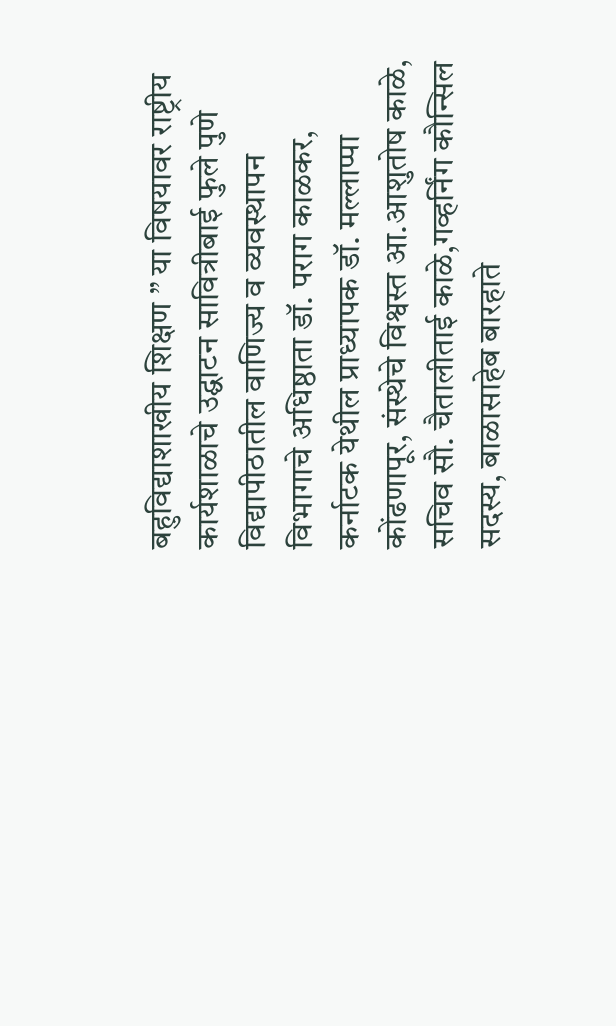बहुविद्याशाखीय शिक्षण ” या विषयावर राष्ट्रीय कार्यशाळाचे उद्घाटन सावित्रीबाई फुले पुणे विद्यापीठातील वाणिज्य व व्यवस्थापन विभागाचे अधिष्ठाता डॉ. पराग काळकर, कर्नाटक येथील प्राध्यापक डॉ. मल्लाप्पा कोंढणापूर, संस्थेचे विश्वस्त आ.आशुतोष काळे, सचिव सौ. चैतालीताई काळे,गव्हर्निंग कौन्सिल सदस्य, बाळासाहेब बारहाते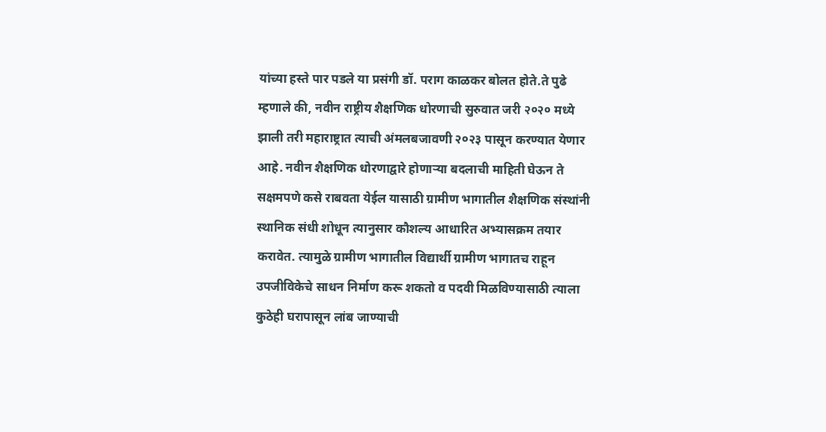यांच्या हस्ते पार पडले या प्रसंगी डॉ. पराग काळकर बोलत होते.ते पुढे म्हणाले की, नवीन राष्ट्रीय शैक्षणिक धोरणाची सुरुवात जरी २०२० मध्ये झाली तरी महाराष्ट्रात त्याची अंमलबजावणी २०२३ पासून करण्यात येणार आहे. नवीन शैक्षणिक धोरणाद्वारे होणाऱ्या बदलाची माहिती घेऊन ते सक्षमपणे कसे राबवता येईल यासाठी ग्रामीण भागातील शैक्षणिक संस्थांनी स्थानिक संधी शोधून त्यानुसार कौशल्य आधारित अभ्यासक्रम तयार करावेत. त्यामुळे ग्रामीण भागातील विद्यार्थी ग्रामीण भागातच राहून उपजीविकेचे साधन निर्माण करू शकतो व पदवी मिळविण्यासाठी त्याला कुठेही घरापासून लांब जाण्याची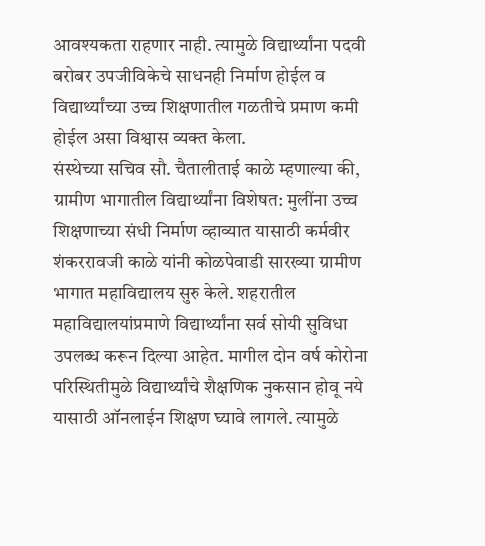आवश्यकता राहणार नाही. त्यामुळे विद्यार्थ्यांना पदवी बरोबर उपजीविकेचे साधनही निर्माण होईल व विद्यार्थ्यांच्या उच्च शिक्षणातील गळतीचे प्रमाण कमी होईल असा विश्वास व्यक्त केला.
संस्थेच्या सचिव सौ. चैतालीताई काळे म्हणाल्या की, ग्रामीण भागातील विद्यार्थ्यांना विशेषत: मुलींना उच्च शिक्षणाच्या संधी निर्माण व्हाव्यात यासाठी कर्मवीर शंकररावजी काळे यांनी कोळपेवाडी सारख्या ग्रामीण भागात महाविद्यालय सुरु केले. शहरातील महाविद्यालयांप्रमाणे विद्यार्थ्यांना सर्व सोयी सुविधा उपलब्ध करून दिल्या आहेत. मागील दोन वर्ष कोरोना परिस्थितीमुळे विद्यार्थ्यांचे शैक्षणिक नुकसान होवू नये यासाठी ऑनलाईन शिक्षण घ्यावे लागले. त्यामुळे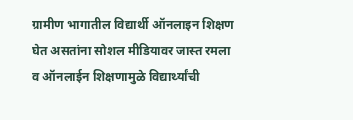ग्रामीण भागातील विद्यार्थी ऑनलाइन शिक्षण घेत असतांना सोशल मीडियावर जास्त रमला व ऑनलाईन शिक्षणामुळे विद्यार्थ्यांची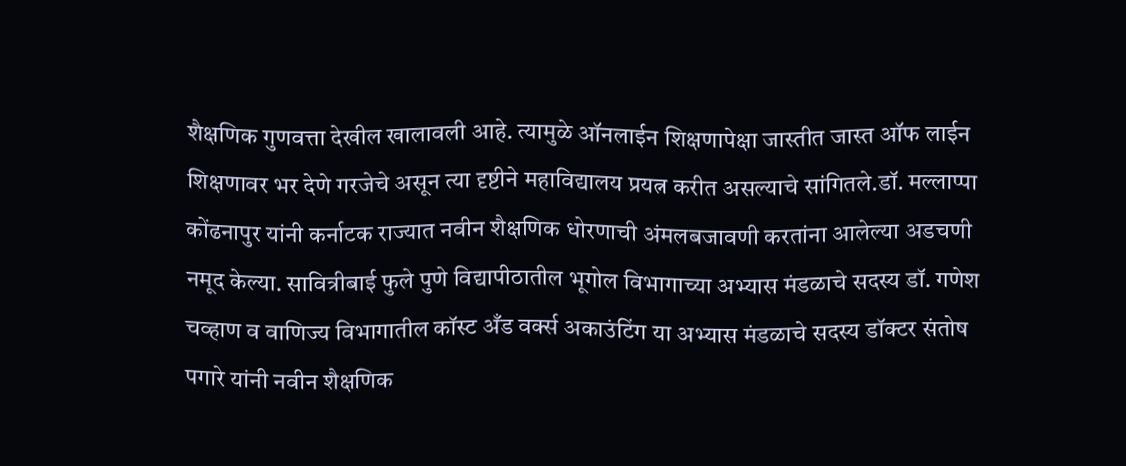शैक्षणिक गुणवत्ता देखील खालावली आहे. त्यामुळे ऑनलाईन शिक्षणापेक्षा जास्तीत जास्त ऑफ लाईन शिक्षणावर भर देणे गरजेचे असून त्या दृष्टीने महाविद्यालय प्रयत्न करीत असल्याचे सांगितले.डॉ. मल्लाप्पा कोंढनापुर यांनी कर्नाटक राज्यात नवीन शैक्षणिक धोरणाची अंमलबजावणी करतांना आलेल्या अडचणी नमूद केल्या. सावित्रीबाई फुले पुणे विद्यापीठातील भूगोल विभागाच्या अभ्यास मंडळाचे सदस्य डॉ. गणेश चव्हाण व वाणिज्य विभागातील कॉस्ट अँड वर्क्स अकाउंटिंग या अभ्यास मंडळाचे सदस्य डॉक्टर संतोष पगारे यांनी नवीन शैक्षणिक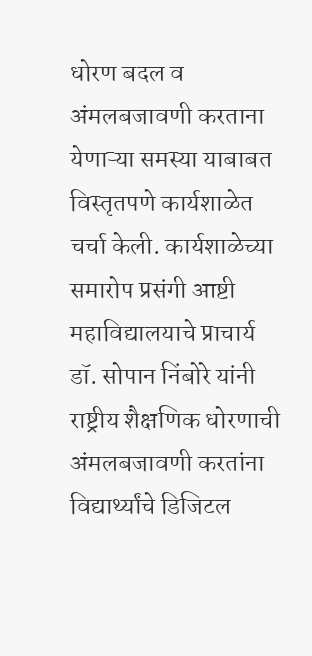धोरण बदल व अंमलबजावणी करताना येणाऱ्या समस्या याबाबत विस्तृतपणे कार्यशाळेत चर्चा केली. कार्यशाळेच्या समारोप प्रसंगी आष्टी महाविद्यालयाचे प्राचार्य डॉ. सोपान निंबोरे यांनी राष्ट्रीय शैक्षणिक धोरणाची अंमलबजावणी करतांना विद्यार्थ्यांचे डिजिटल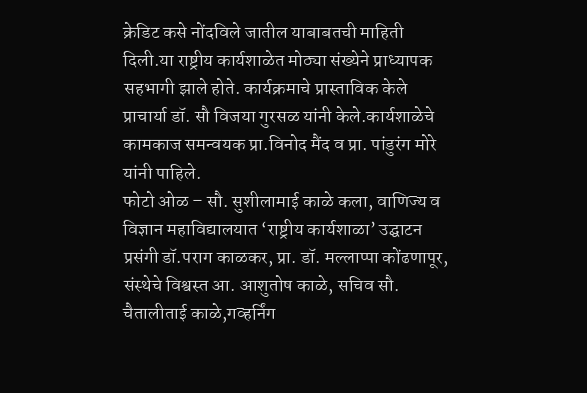क्रेडिट कसे नोंदविले जातील याबाबतची माहिती दिली.या राष्ट्रीय कार्यशाळेत मोठ्या संख्येने प्राध्यापक सहभागी झाले होते. कार्यक्रमाचे प्रास्ताविक केले प्राचार्या डॉ. सौ विजया गुरसळ यांनी केले.कार्यशाळेचे कामकाज समन्वयक प्रा.विनोद मैंद व प्रा. पांडुरंग मोरे यांनी पाहिले.
फोटो ओळ – सौ. सुशीलामाई काळे कला, वाणिज्य व विज्ञान महाविद्यालयात ‘राष्ट्रीय कार्यशाळा’ उद्घाटन प्रसंगी डॉ.पराग काळकर, प्रा. डॉ. मल्लाप्पा कोंढणापूर, संस्थेचे विश्वस्त आ. आशुतोष काळे, सचिव सौ. चैतालीताई काळे,गव्हर्निंग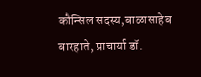कौन्सिल सदस्य,बाळासाहेब बारहाते, प्राचार्या डॉ.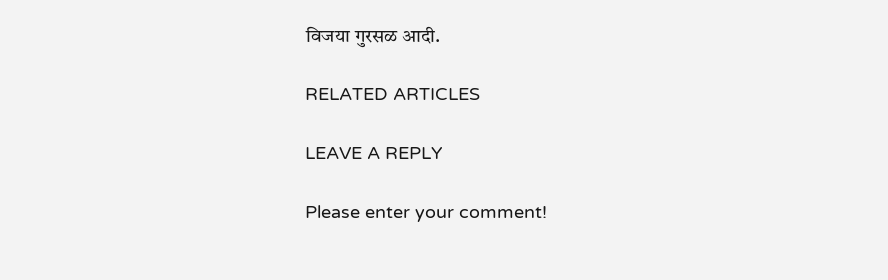विजया गुरसळ आदी.

RELATED ARTICLES

LEAVE A REPLY

Please enter your comment!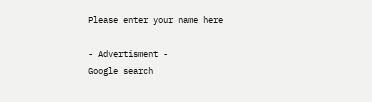Please enter your name here

- Advertisment -
Google search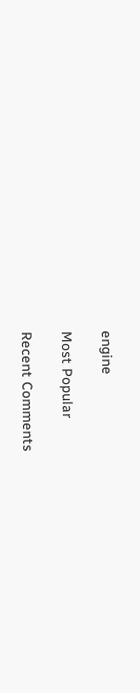engine

Most Popular

Recent Comments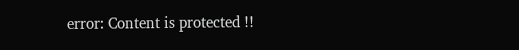error: Content is protected !!